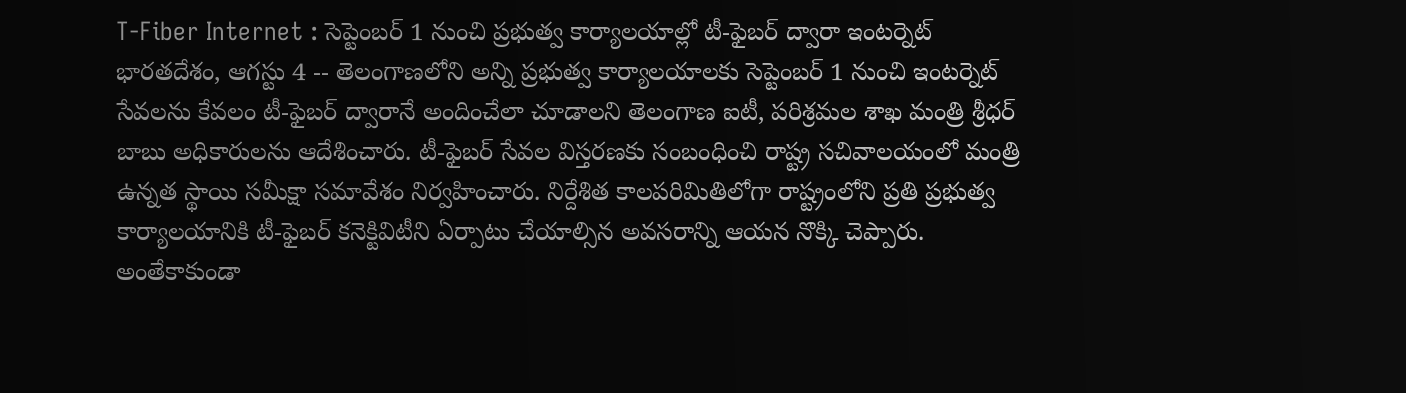T-Fiber Internet : సెప్టెంబర్ 1 నుంచి ప్రభుత్వ కార్యాలయాల్లో టీ-ఫైబర్ ద్వారా ఇంటర్నెట్
భారతదేశం, ఆగస్టు 4 -- తెలంగాణలోని అన్ని ప్రభుత్వ కార్యాలయాలకు సెప్టెంబర్ 1 నుంచి ఇంటర్నెట్ సేవలను కేవలం టీ-ఫైబర్ ద్వారానే అందించేలా చూడాలని తెలంగాణ ఐటీ, పరిశ్రమల శాఖ మంత్రి శ్రీధర్ బాబు అధికారులను ఆదేశించారు. టీ-ఫైబర్ సేవల విస్తరణకు సంబంధించి రాష్ట్ర సచివాలయంలో మంత్రి ఉన్నత స్థాయి సమీక్షా సమావేశం నిర్వహించారు. నిర్దేశిత కాలపరిమితిలోగా రాష్ట్రంలోని ప్రతి ప్రభుత్వ కార్యాలయానికి టీ-ఫైబర్ కనెక్టివిటీని ఏర్పాటు చేయాల్సిన అవసరాన్ని ఆయన నొక్కి చెప్పారు.
అంతేకాకుండా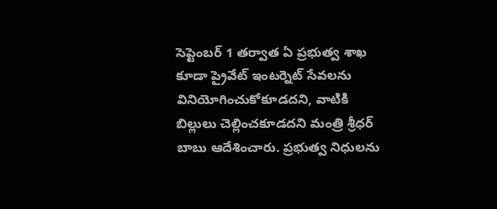సెప్టెంబర్ 1 తర్వాత ఏ ప్రభుత్వ శాఖ కూడా ప్రైవేట్ ఇంటర్నెట్ సేవలను వినియోగించుకోకూడదని, వాటికి బిల్లులు చెల్లించకూడదని మంత్రి శ్రీధర్ బాబు ఆదేశించారు. ప్రభుత్వ నిధులను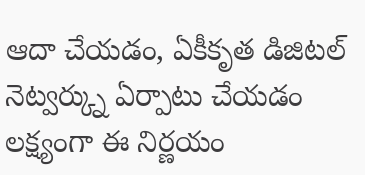ఆదా చేయడం, ఏకీకృత డిజిటల్ నెట్వర్క్ను ఏర్పాటు చేయడం లక్ష్యంగా ఈ నిర్ణయం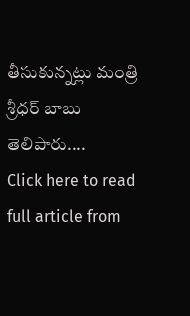తీసుకున్నట్లు మంత్రి శ్రీధర్ బాబు తెలిపారు....
Click here to read full article from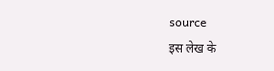source
इस लेख के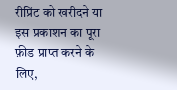रीप्रिंट को खरीदने या इस प्रकाशन का पूरा फ़ीड प्राप्त करने के लिए,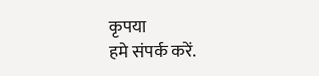कृपया
हमे संपर्क करें.